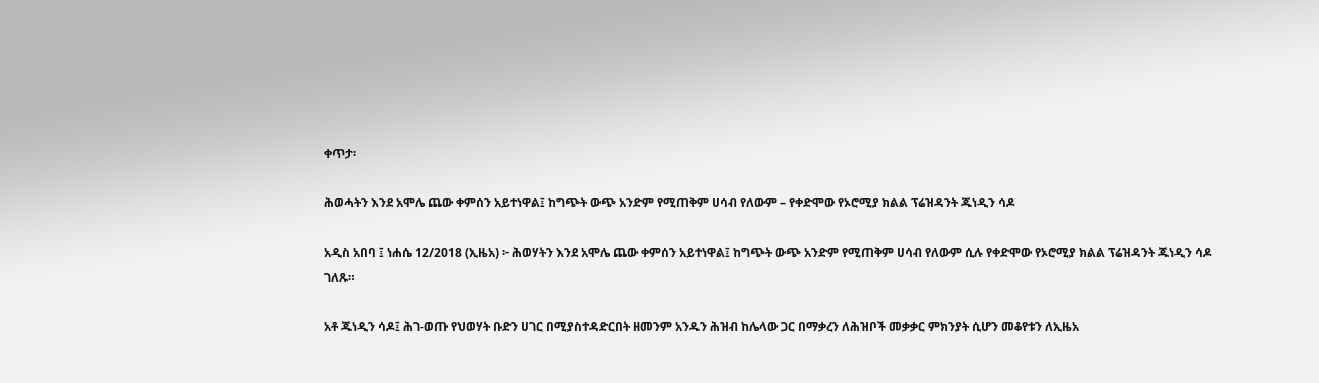ቀጥታ፡

ሕወሓትን እንደ አሞሌ ጨው ቀምሰን አይተነዋል፤ ከግጭት ውጭ አንድም የሚጠቅም ሀሳብ የለውም – የቀድሞው የኦሮሚያ ክልል ፕሬዝዳንት ጁነዲን ሳዶ

አዲስ አበባ ፤ ነሐሴ 12/2018 (ኢዜአ) ፦ ሕወሃትን እንደ አሞሌ ጨው ቀምሰን አይተነዋል፤ ከግጭት ውጭ አንድም የሚጠቅም ሀሳብ የለውም ሲሉ የቀድሞው የኦሮሚያ ክልል ፕሬዝዳንት ጁነዲን ሳዶ ገለጹ።

አቶ ጁነዲን ሳዶ፤ ሕገ-ወጡ የህወሃት ቡድን ሀገር በሚያስተዳድርበት ዘመንም አንዱን ሕዝብ ከሌላው ጋር በማቃረን ለሕዝቦች መቃቃር ምክንያት ሲሆን መቆየቱን ለኢዜአ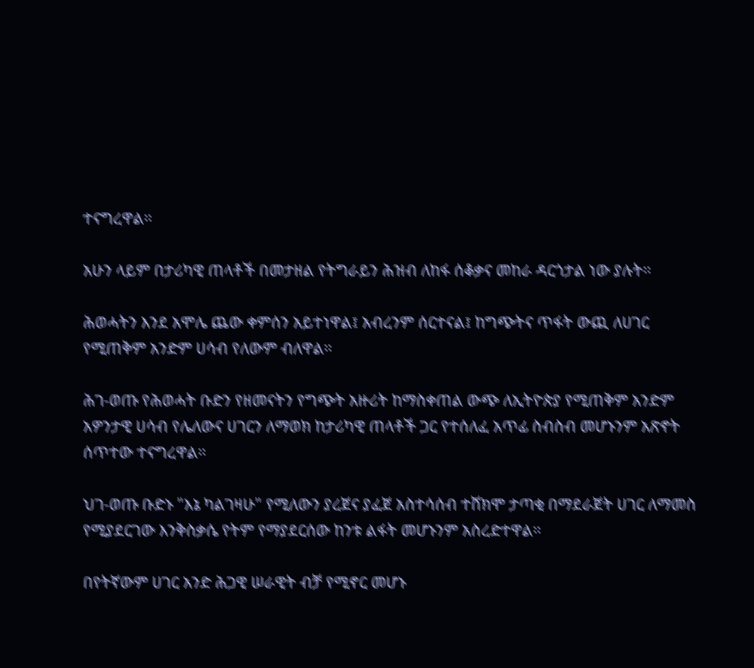ተናግረዋል።

አሁን ላይም በታሪካዊ ጠላቶች በመታዘል የትግራይን ሕዝብ ለከፋ ሰቆቃና መከራ ዳርጎታል ነው ያሉት።

ሕወሓትን እንደ አሞሌ ጨው ቀምሰን አይተነዋል፤ አብረንም ሰርተናል፤ ከግጭትና ጥፋት ውጪ ለሀገር የሚጠቅም አንድም ሀሳብ የለውም ብለዋል።

ሕገ-ወጡ የሕወሓት ቡድን የዘመናትን የግጭት አዙሪት ከማስቀጠል ውጭ ለኢትዮጵያ የሚጠቅም አንድም አዎንታዊ ሀሳብ የሌለውና ሀገርን ለማወክ ከታሪካዊ ጠላቶች ጋር የተሰለፈ አጥፊ ስብስብ መሆኑንም አጽኖት ሰጥተው ተናግረዋል።

ህገ-ወጡ ቡድኑ "እኔ ካልገዛሁ" የሚለውን ያረጀና ያፈጀ አስተሳሰብ ተሸክሞ ታጣቂ በማደራጀት ሀገር ለማመስ የሚያደርገው እንቅስቃሴ የትም የማያደርሰው ከንቱ ልፋት መሆኑንም አስረድተዋል።

በየትኛውም ሀገር አንድ ሕጋዊ ሠራዊት ብቻ የሚኖር መሆኑ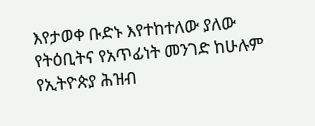እየታወቀ ቡድኑ እየተከተለው ያለው የትዕቢትና የአጥፊነት መንገድ ከሁሉም የኢትዮጵያ ሕዝብ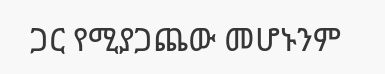ጋር የሚያጋጨው መሆኑንም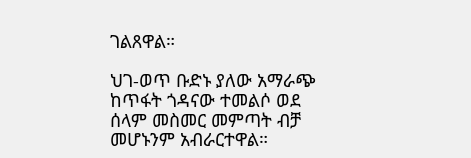ገልጸዋል።

ህገ-ወጥ ቡድኑ ያለው አማራጭ ከጥፋት ጎዳናው ተመልሶ ወደ ሰላም መስመር መምጣት ብቻ መሆኑንም አብራርተዋል።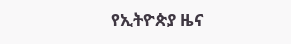የኢትዮጵያ ዜና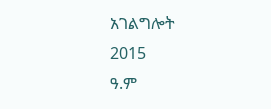አገልግሎት
2015
ዓ.ም